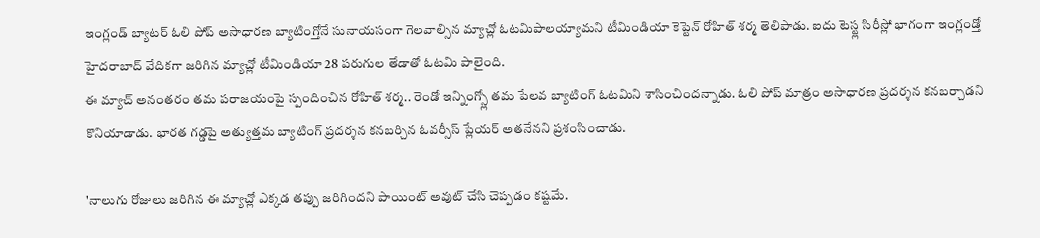ఇంగ్లండ్ బ్యాటర్ ఓలి పోప్ అసాధారణ బ్యాటింగ్తోనే సునాయసంగా గెలవాల్సిన మ్యాచ్లో ఓటమిపాలయ్యామని టీమిండియా కెప్టెన్ రోహిత్ శర్మ తెలిపాడు. ఐదు టెస్ట్ల సిరీస్లో భాగంగా ఇంగ్లండ్తో హైదరాబాద్ వేదికగా జరిగిన మ్యాచ్లో టీమిండియా 28 పరుగుల తేడాతో ఓటమి పాలైంది.
ఈ మ్యాచ్ అనంతరం తమ పరాజయంపై స్పందించిన రోహిత్ శర్మ.. రెండో ఇన్నింగ్స్లో తమ పేలవ బ్యాటింగ్ ఓటమిని శాసించిందన్నాడు. ఓలి పోప్ మాత్రం అసాధారణ ప్రదర్శన కనబర్చాడని కొనియాడాడు. భారత గడ్డపై అత్యుత్తమ బ్యాటింగ్ ప్రదర్శన కనబర్చిన ఓవర్సీస్ ప్లేయర్ అతనేనని ప్రశంసించాడు.

'నాలుగు రోజులు జరిగిన ఈ మ్యాచ్లో ఎక్కడ తప్పు జరిగిందని పాయింట్ అవుట్ చేసి చెప్పడం కష్టమే.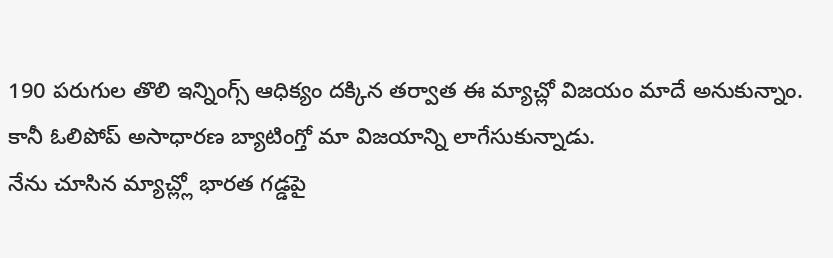190 పరుగుల తొలి ఇన్నింగ్స్ ఆధిక్యం దక్కిన తర్వాత ఈ మ్యాచ్లో విజయం మాదే అనుకున్నాం. కానీ ఓలిపోప్ అసాధారణ బ్యాటింగ్తో మా విజయాన్ని లాగేసుకున్నాడు.
నేను చూసిన మ్యాచ్ల్లో భారత గడ్డపై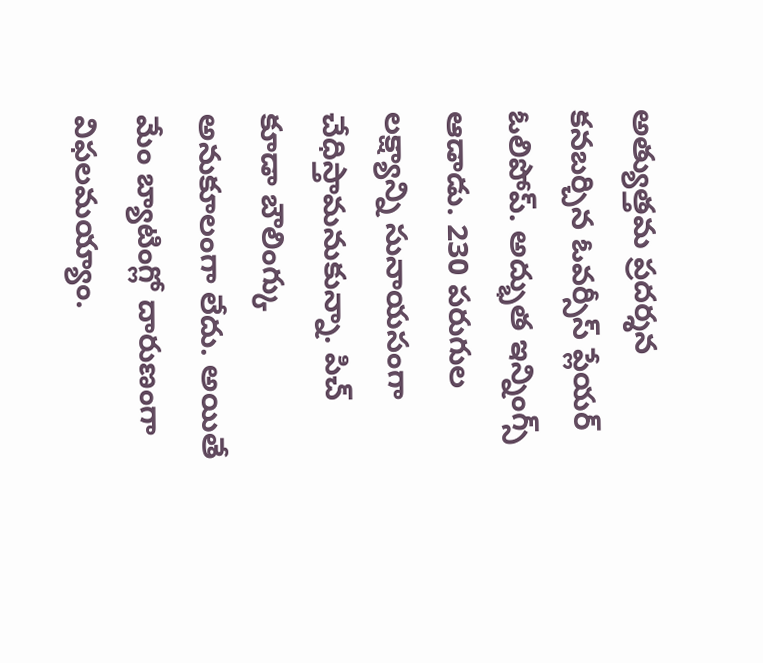అత్యుత్తమ ప్రదర్శన కనబర్చిన ఓవర్సీస్ ప్లేయర్ ఓలిపోప్. అద్భుత ఇన్నింగ్స్ ఆడాడు. 230 పరుగుల లక్ష్యాన్ని సునాయసంగా చేధిస్తామనుకున్నా. పిచ్ కూడా బౌలింగ్కు అనుకూలంగా లేదు. అయితే మేం బ్యాటింగ్లో దారుణంగా విఫలమయ్యాం.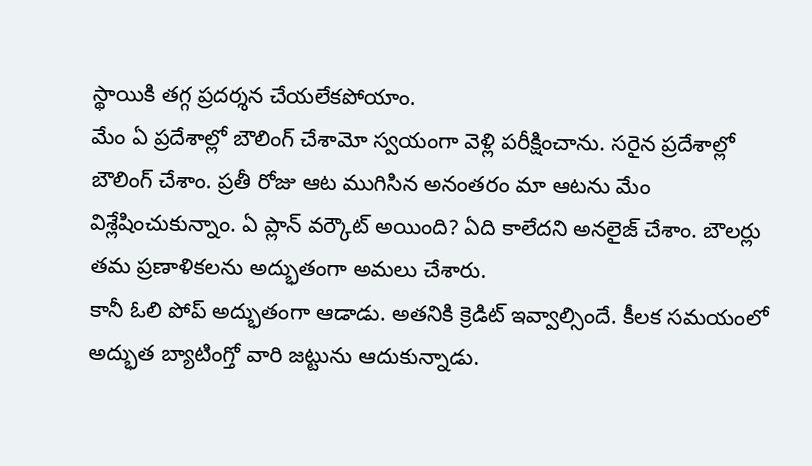స్థాయికి తగ్గ ప్రదర్శన చేయలేకపోయాం.
మేం ఏ ప్రదేశాల్లో బౌలింగ్ చేశామో స్వయంగా వెళ్లి పరీక్షించాను. సరైన ప్రదేశాల్లో బౌలింగ్ చేశాం. ప్రతీ రోజు ఆట ముగిసిన అనంతరం మా ఆటను మేం విశ్లేషించుకున్నాం. ఏ ప్లాన్ వర్కౌట్ అయింది? ఏది కాలేదని అనలైజ్ చేశాం. బౌలర్లు తమ ప్రణాళికలను అద్భుతంగా అమలు చేశారు.
కానీ ఓలి పోప్ అద్భుతంగా ఆడాడు. అతనికి క్రెడిట్ ఇవ్వాల్సిందే. కీలక సమయంలో అద్భుత బ్యాటింగ్తో వారి జట్టును ఆదుకున్నాడు.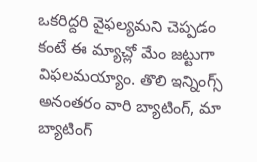ఒకరిద్దరి వైఫల్యమని చెప్పడం కంటే ఈ మ్యాచ్లో మేం జట్టుగా విఫలమయ్యాం. తొలి ఇన్నింగ్స్ అనంతరం వారి బ్యాటింగ్, మా బ్యాటింగ్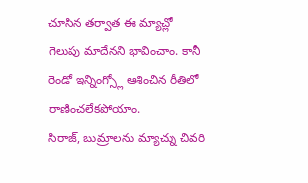చూసిన తర్వాత ఈ మ్యాచ్లో గెలుపు మాదేనని భావించాం. కానీ రెండో ఇన్నింగ్స్లో ఆశించిన రీతిలో రాణించలేకపోయాం.
సిరాజ్, బుమ్రాలను మ్యాచ్ను చివరి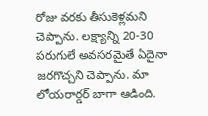రోజు వరకు తీసుకెళ్లమని చెప్పాను. లక్ష్యాన్ని 20-30 పరుగులే అవసరమైతే ఏదైనా జరగొచ్చని చెప్పాను. మా లోయరార్డర్ బాగా ఆడింది.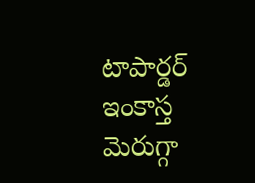టాపార్డర్ ఇంకాస్త మెరుగ్గా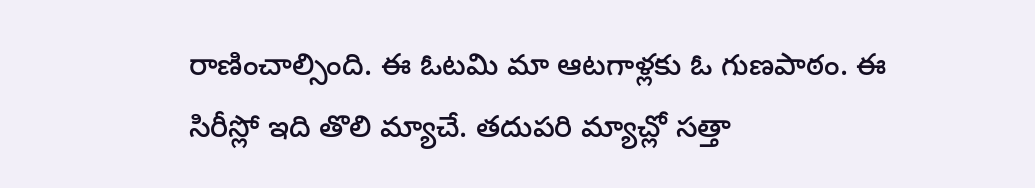రాణించాల్సింది. ఈ ఓటమి మా ఆటగాళ్లకు ఓ గుణపాఠం. ఈ సిరీస్లో ఇది తొలి మ్యాచే. తదుపరి మ్యాచ్లో సత్తా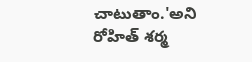చాటుతాం.'అని రోహిత్ శర్మ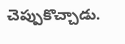చెప్పుకొచ్చాడు.